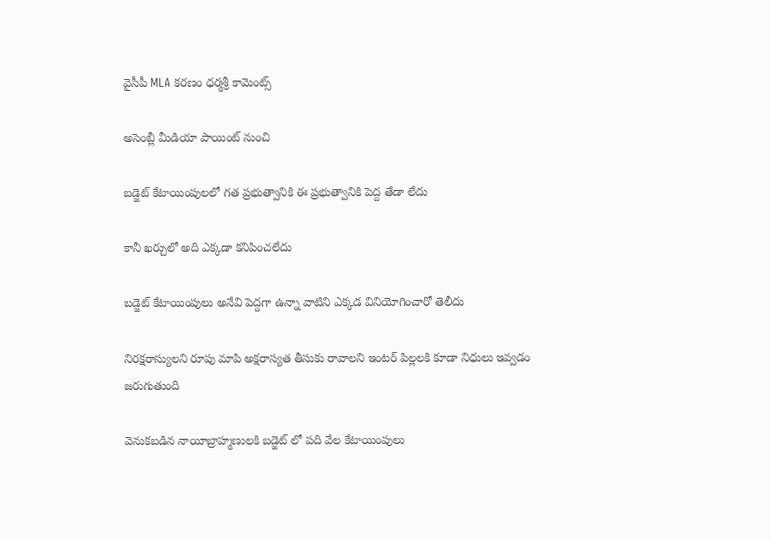వైసీపీ MLA కరణం ధర్మశ్రీ కామెంట్స్

అసెంబ్లీ మీడియా పాయింట్ నుంచి

బడ్జెట్ కేటాయింపులలో గత ప్రభుత్వానికి ఈ ప్రభుత్వానికి పెద్ద తేడా లేదు

కానీ ఖర్చులో అది ఎక్కడా కనిపించలేదు

బడ్జెట్ కేటాయింపులు అనేవి పెద్దగా ఉన్నా వాటిని ఎక్కడ వినియోగించారో తెలీదు

నిరక్షరాస్యులని రూపు మాపి అక్షరాస్యత తీసుకు రావాలని ఇంటర్ పిల్లలకి కూడా నిధులు ఇవ్వడం జరుగుతుంది

వెనుకబడిన నాయీబ్రాహ్మణులకి బడ్జెట్ లో పది వేల కేటాయింపులు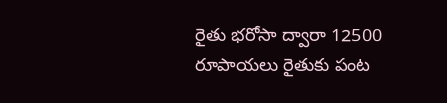రైతు భరోసా ద్వారా 12500 రూపాయలు రైతుకు పంట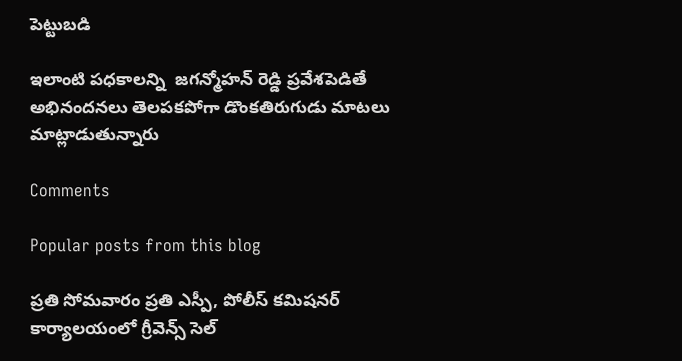పెట్టుబడి

ఇలాంటి పధకాలన్ని  జగన్మోహన్ రెడ్డి ప్రవేశపెడితే అభినందనలు తెలపకపోగా డొంకతిరుగుడు మాటలు మాట్లాడుతున్నారు

Comments

Popular posts from this blog

ప్రతి సోమవారం ప్రతి ఎస్పీ, పోలీస్ కమిషనర్ కార్యాలయంలో గ్రీవెన్స్ సెల్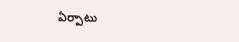ఏర్పాటు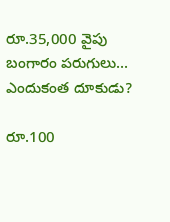రూ.35,000 వైపు బంగారం పరుగులు... ఎందుకంత దూకుడు?

రూ.100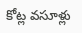కోట్ల వసూళ్లు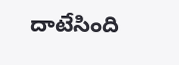దాటేసింది